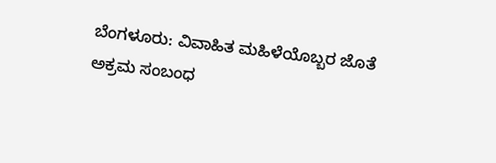ಬೆಂಗಳೂರು: ವಿವಾಹಿತ ಮಹಿಳೆಯೊಬ್ಬರ ಜೊತೆ ಅಕ್ರಮ ಸಂಬಂಧ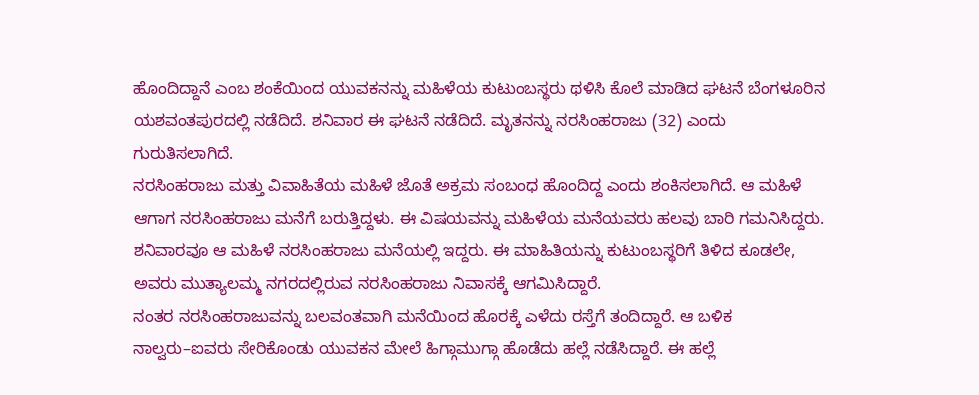ಹೊಂದಿದ್ದಾನೆ ಎಂಬ ಶಂಕೆಯಿಂದ ಯುವಕನನ್ನು ಮಹಿಳೆಯ ಕುಟುಂಬಸ್ಥರು ಥಳಿಸಿ ಕೊಲೆ ಮಾಡಿದ ಘಟನೆ ಬೆಂಗಳೂರಿನ ಯಶವಂತಪುರದಲ್ಲಿ ನಡೆದಿದೆ. ಶನಿವಾರ ಈ ಘಟನೆ ನಡೆದಿದೆ. ಮೃತನನ್ನು ನರಸಿಂಹರಾಜು (32) ಎಂದು ಗುರುತಿಸಲಾಗಿದೆ.
ನರಸಿಂಹರಾಜು ಮತ್ತು ವಿವಾಹಿತೆಯ ಮಹಿಳೆ ಜೊತೆ ಅಕ್ರಮ ಸಂಬಂಧ ಹೊಂದಿದ್ದ ಎಂದು ಶಂಕಿಸಲಾಗಿದೆ. ಆ ಮಹಿಳೆ ಆಗಾಗ ನರಸಿಂಹರಾಜು ಮನೆಗೆ ಬರುತ್ತಿದ್ದಳು. ಈ ವಿಷಯವನ್ನು ಮಹಿಳೆಯ ಮನೆಯವರು ಹಲವು ಬಾರಿ ಗಮನಿಸಿದ್ದರು. ಶನಿವಾರವೂ ಆ ಮಹಿಳೆ ನರಸಿಂಹರಾಜು ಮನೆಯಲ್ಲಿ ಇದ್ದರು. ಈ ಮಾಹಿತಿಯನ್ನು ಕುಟುಂಬಸ್ಥರಿಗೆ ತಿಳಿದ ಕೂಡಲೇ, ಅವರು ಮುತ್ಯಾಲಮ್ಮ ನಗರದಲ್ಲಿರುವ ನರಸಿಂಹರಾಜು ನಿವಾಸಕ್ಕೆ ಆಗಮಿಸಿದ್ದಾರೆ.
ನಂತರ ನರಸಿಂಹರಾಜುವನ್ನು ಬಲವಂತವಾಗಿ ಮನೆಯಿಂದ ಹೊರಕ್ಕೆ ಎಳೆದು ರಸ್ತೆಗೆ ತಂದಿದ್ದಾರೆ. ಆ ಬಳಿಕ ನಾಲ್ವರು–ಐವರು ಸೇರಿಕೊಂಡು ಯುವಕನ ಮೇಲೆ ಹಿಗ್ಗಾಮುಗ್ಗಾ ಹೊಡೆದು ಹಲ್ಲೆ ನಡೆಸಿದ್ದಾರೆ. ಈ ಹಲ್ಲೆ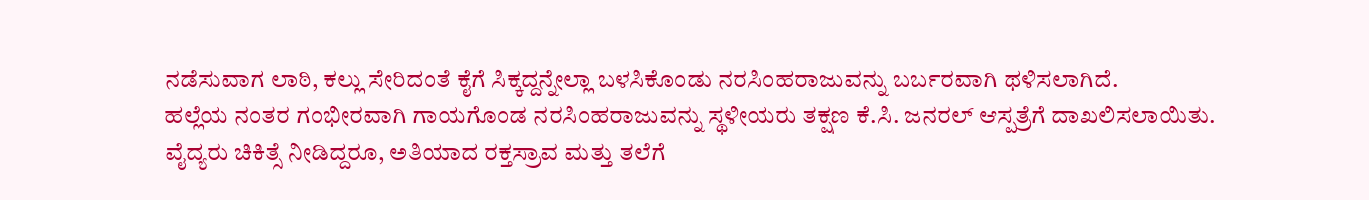ನಡೆಸುವಾಗ ಲಾಠಿ, ಕಲ್ಲು ಸೇರಿದಂತೆ ಕೈಗೆ ಸಿಕ್ಕದ್ದನ್ನೇಲ್ಲಾ ಬಳಸಿಕೊಂಡು ನರಸಿಂಹರಾಜುವನ್ನು ಬರ್ಬರವಾಗಿ ಥಳಿಸಲಾಗಿದೆ.
ಹಲ್ಲೆಯ ನಂತರ ಗಂಭೀರವಾಗಿ ಗಾಯಗೊಂಡ ನರಸಿಂಹರಾಜುವನ್ನು ಸ್ಥಳೀಯರು ತಕ್ಷಣ ಕೆ.ಸಿ. ಜನರಲ್ ಆಸ್ಪತ್ರೆಗೆ ದಾಖಲಿಸಲಾಯಿತು. ವೈದ್ಯರು ಚಿಕಿತ್ಸೆ ನೀಡಿದ್ದರೂ, ಅತಿಯಾದ ರಕ್ತಸ್ರಾವ ಮತ್ತು ತಲೆಗೆ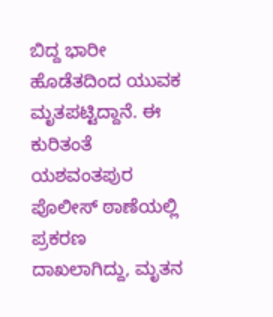ಬಿದ್ದ ಭಾರೀ ಹೊಡೆತದಿಂದ ಯುವಕ ಮೃತಪಟ್ಟಿದ್ದಾನೆ. ಈ ಕುರಿತಂತೆ ಯಶವಂತಪುರ ಪೊಲೀಸ್ ಠಾಣೆಯಲ್ಲಿ ಪ್ರಕರಣ ದಾಖಲಾಗಿದ್ದು, ಮೃತನ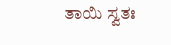ತಾಯಿ ಸ್ವತಃ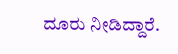ದೂರು ನೀಡಿದ್ದಾರೆ.